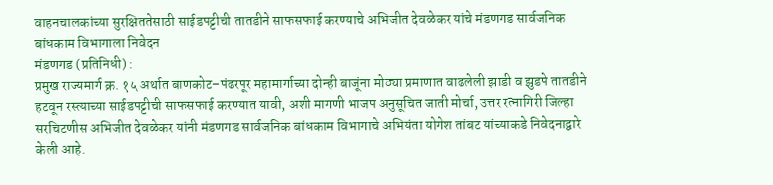वाहनचालकांच्या सुरक्षिततेसाठी साईडपट्टीची तातडीने साफसफाई करण्याचे अभिजीत देवळेकर यांचे मंडणगड सार्वजनिक बांधकाम विभागाला निवेदन
मंडणगड (प्रतिनिधी) :
प्रमुख राज्यमार्ग क्र. १५ अर्थात बाणकोट–पंढरपूर महामार्गाच्या दोन्ही बाजूंना मोठ्या प्रमाणात वाढलेली झाडी व झुडपे तातडीने हटवून रस्त्याच्या साईडपट्टीची साफसफाई करण्यात यावी, अशी मागणी भाजप अनुसूचित जाती मोर्चा, उत्तर रत्नागिरी जिल्हा सरचिटणीस अभिजीत देवळेकर यांनी मंडणगड सार्वजनिक बांधकाम विभागाचे अभियंता योगेश तांबट यांच्याकडे निवेदनाद्वारे केली आहे.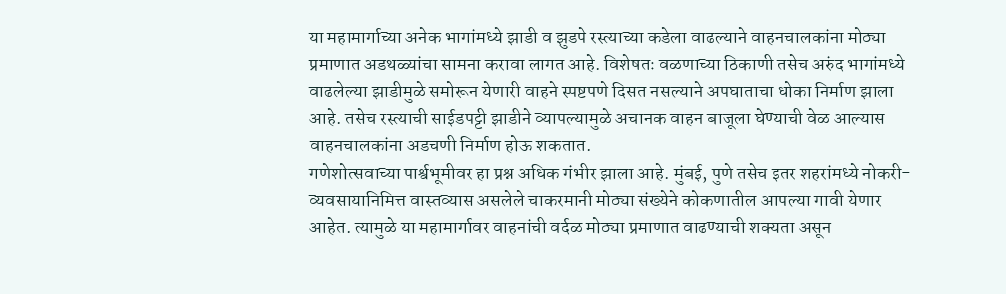या महामार्गाच्या अनेक भागांमध्ये झाडी व झुडपे रस्त्याच्या कडेला वाढल्याने वाहनचालकांना मोठ्या प्रमाणात अडथळ्यांचा सामना करावा लागत आहे. विशेषतः वळणाच्या ठिकाणी तसेच अरुंद भागांमध्ये वाढलेल्या झाडीमुळे समोरून येणारी वाहने स्पष्टपणे दिसत नसल्याने अपघाताचा धोका निर्माण झाला आहे. तसेच रस्त्याची साईडपट्टी झाडीने व्यापल्यामुळे अचानक वाहन बाजूला घेण्याची वेळ आल्यास वाहनचालकांना अडचणी निर्माण होऊ शकतात.
गणेशोत्सवाच्या पार्श्वभूमीवर हा प्रश्न अधिक गंभीर झाला आहे. मुंबई, पुणे तसेच इतर शहरांमध्ये नोकरी-व्यवसायानिमित्त वास्तव्यास असलेले चाकरमानी मोठ्या संख्येने कोकणातील आपल्या गावी येणार आहेत. त्यामुळे या महामार्गावर वाहनांची वर्दळ मोठ्या प्रमाणात वाढण्याची शक्यता असून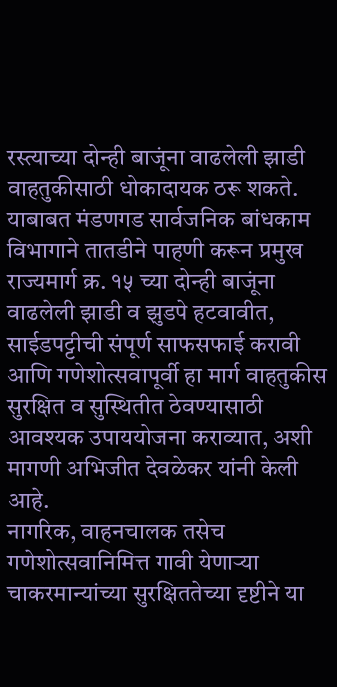रस्त्याच्या दोन्ही बाजूंना वाढलेली झाडी वाहतुकीसाठी धोकादायक ठरू शकते.
याबाबत मंडणगड सार्वजनिक बांधकाम विभागाने तातडीने पाहणी करून प्रमुख राज्यमार्ग क्र. १५ च्या दोन्ही बाजूंना वाढलेली झाडी व झुडपे हटवावीत, साईडपट्टीची संपूर्ण साफसफाई करावी आणि गणेशोत्सवापूर्वी हा मार्ग वाहतुकीस सुरक्षित व सुस्थितीत ठेवण्यासाठी आवश्यक उपाययोजना कराव्यात, अशी मागणी अभिजीत देवळेकर यांनी केली आहे.
नागरिक, वाहनचालक तसेच गणेशोत्सवानिमित्त गावी येणाऱ्या चाकरमान्यांच्या सुरक्षिततेच्या दृष्टीने या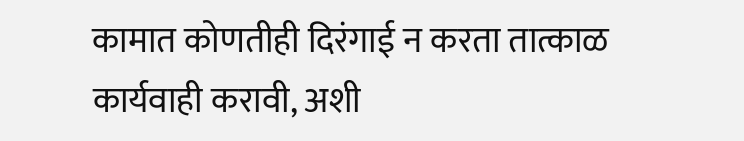कामात कोणतीही दिरंगाई न करता तात्काळ कार्यवाही करावी, अशी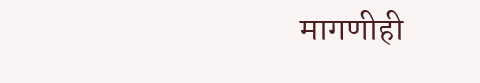मागणीही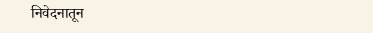निवेदनातून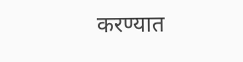करण्यात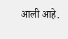आली आहे.